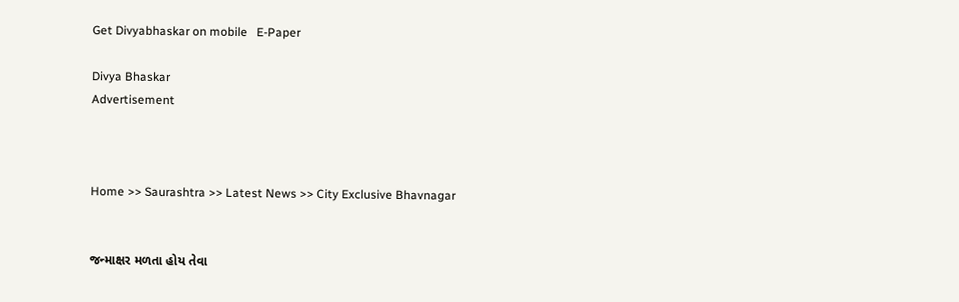Get Divyabhaskar on mobile   E-Paper

Divya Bhaskar
Advertisement



Home >> Saurashtra >> Latest News >> City Exclusive Bhavnagar


જન્માક્ષર મળતા હોય તેવા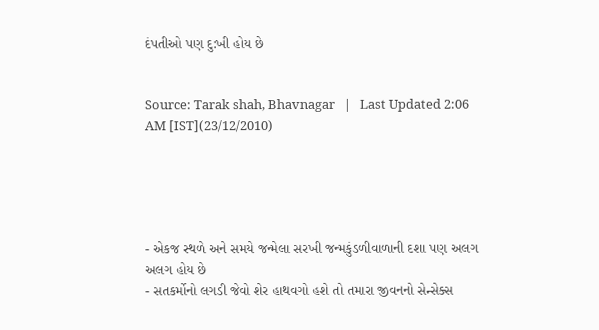દંપતીઓ પણ દુ:ખી હોય છે


Source: Tarak shah, Bhavnagar   |   Last Updated 2:06 AM [IST](23/12/2010)





- એકજ સ્થળે અને સમયે જન્મેલા સરખી જન્મકુંડળીવાળાની દશા પણ અલગ અલગ હોય છે
- સતકર્મોનો લગડી જેવો શેર હાથવગો હશે તો તમારા જીવનનો સેન્સેક્સ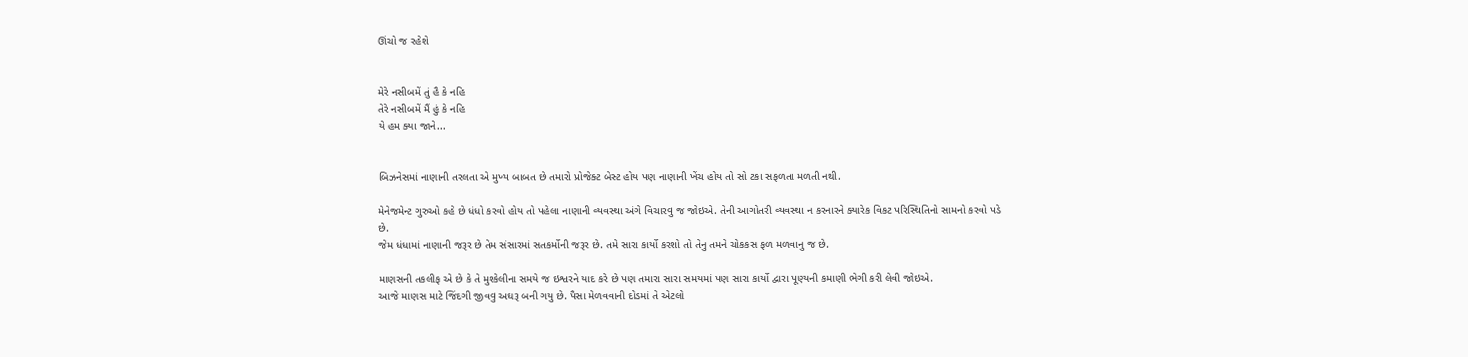ઊંચો જ રહેશે


મેરે નસીબમેં તું હૈ કે નહિ
તેરે નસીબમેં મૈં હું કે નહિ
યે હમ ક્યા જાને...


બિઝનેસમાં નાણાની તરલતા એ મુખ્ય બાબત છે તમારો પ્રોજેક્ટ બેસ્ટ હોય પણ નાણાની ખેંચ હોય તો સો ટકા સફળતા મળતી નથી.

મેનેજમેન્ટ ગુરુઓ કહે છે ધંધો કરવો હોય તો પહેલા નાણાની વ્યવસ્થા અંગે વિચારવુ જ જોઇએ. તેની આગોતરી વ્યવસ્થા ન કરનારને ક્યારેક વિકટ પરિસ્થિતિનો સામનો કરવો પડે છે.
જેમ ધંધામાં નાણાની જરૂર છે તેમ સંસારમાં સતકર્મોની જરૂર છે. તમે સારા કાર્યો કરશો તો તેનુ તમને ચોકકસ ફળ મળવાનુ જ છે.

માણસની તકલીફ એ છે કે તે મુશ્કેલીના સમયે જ ઇશ્વરને યાદ કરે છે પણ તમારા સારા સમયમાં પણ સારા કાર્યો દ્વારા પૂણ્યની કમાણી ભેગી કરી લેવી જોઇએ.
આજે માણસ માટે જિંદગી જીવવુ અઘરૂ બની ગયુ છે. પૈસા મેળવવાની દોડમાં તે એટલો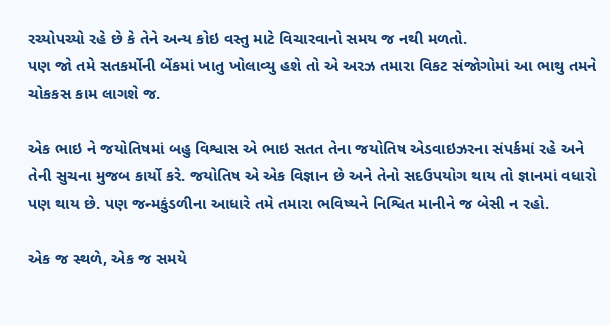રચ્યોપચ્યો રહે છે કે તેને અન્ય કોઇ વસ્તુ માટે વિચારવાનો સમય જ નથી મળતો.
પણ જો તમે સતકર્મોની બેંકમાં ખાતુ ખોલાવ્યુ હશે તો એ અરઝ તમારા વિકટ સંજોગોમાં આ ભાથુ તમને ચોકકસ કામ લાગશે જ.

એક ભાઇ ને જયોતિષમાં બહુ વિશ્વાસ એ ભાઇ સતત તેના જયોતિષ એડવાઇઝરના સંપર્કમાં રહે અને તેની સુચના મુજબ કાર્યો કરે. જયોતિષ એ એક વિજ્ઞાન છે અને તેનો સદઉપયોગ થાય તો જ્ઞાનમાં વધારો પણ થાય છે. પણ જન્મકુંડળીના આધારે તમે તમારા ભવિષ્યને નિશ્વિત માનીને જ બેસી ન રહો.

એક જ સ્થળે, એક જ સમયે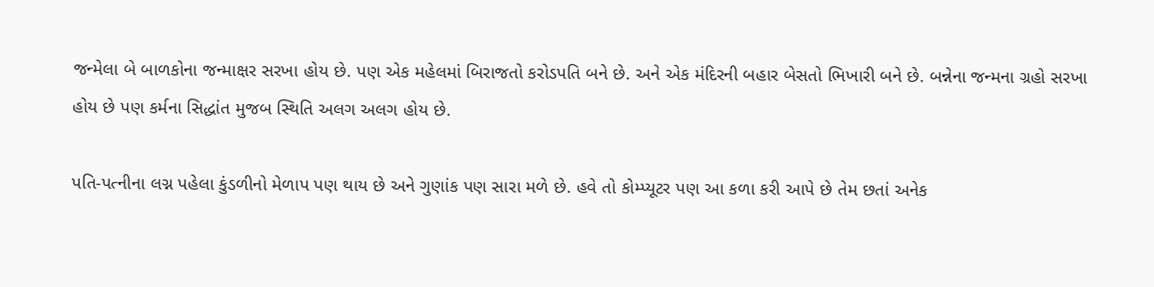જન્મેલા બે બાળકોના જન્માક્ષર સરખા હોય છે. પણ એક મહેલમાં બિરાજતો કરોડપતિ બને છે. અને એક મંદિરની બહાર બેસતો ભિખારી બને છે. બન્નેના જન્મના ગ્રહો સરખા હોય છે પણ કર્મના સિદ્ધાંત મુજબ સ્થિતિ અલગ અલગ હોય છે.

પતિ-પત્નીના લગ્ન પહેલા કુંડળીનો મેળાપ પણ થાય છે અને ગુણાંક પણ સારા મળે છે. હવે તો કોમ્પ્યૂટર પણ આ કળા કરી આપે છે તેમ છતાં અનેક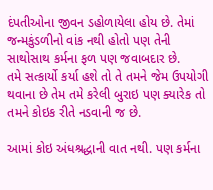દંપતીઓના જીવન ડહોળાયેલા હોય છે. તેમાં જન્મકુંડળીનો વાંક નથી હોતો પણ તેની સાથોસાથ કર્મના ફળ પણ જવાબદાર છે.
તમે સત્કાર્યો કર્યા હશે તો તે તમને જેમ ઉપયોગી થવાના છે તેમ તમે કરેલી બુરાઇ પણ ક્યારેક તો તમને કોઇક રીતે નડવાની જ છે.

આમાં કોઇ અંધશ્રદ્ધાની વાત નથી. પણ કર્મના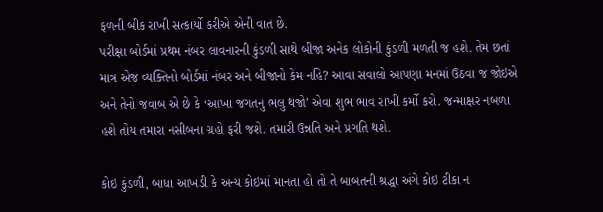ફળની બીક રાખી સત્કાર્યો કરીએ એની વાત છે.
પરીક્ષા બોર્ડમાં પ્રથમ નંબર લાવનારની કુંડળી સાથે બીજા અનેક લોકોની કુંડળી મળતી જ હશે. તેમ છતાં માત્ર એજ વ્યક્તિનો બોર્ડમાં નંબર અને બીજાનો કેમ નહિ? આવા સવાલો આપણા મનમાં ઉઠવા જ જોઇએ અને તેનો જવાબ એ છે કે ‘આખા જગતનુ ભલુ થજો’ એવા શુભ ભાવ રાખી કર્મો કરો. જન્માક્ષર નબળા હશે તોય તમારા નસીબના ગ્રહો ફરી જશે. તમારી ઉન્નતિ અને પ્રગતિ થશે.

કોઇ કુંડળી, બાધા આખડી કે અન્ય કોઇમાં માનતા હો તો તે બાબતની શ્રદ્ધા અંગે કોઇ ટીકા ન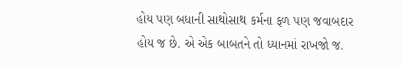હોય પણ બધાની સાથોસાથ કર્મના ફળ પણ જવાબદાર હોય જ છે. એ એક બાબતને તો ધ્યાનમાં રાખજો જ.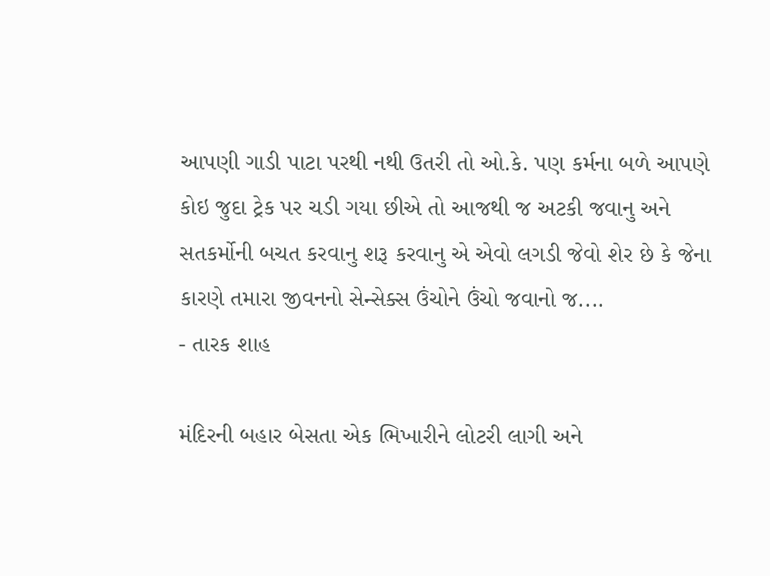આપણી ગાડી પાટા પરથી નથી ઉતરી તો ઓ.કે. પણ કર્મના બળે આપણે કોઇ જુદા ટ્રેક પર ચડી ગયા છીએ તો આજથી જ અટકી જવાનુ અને સતકર્મોની બચત કરવાનુ શરૂ કરવાનુ એ એવો લગડી જેવો શેર છે કે જેના કારણે તમારા જીવનનો સેન્સેક્સ ઉંચોને ઉંચો જવાનો જ....
- તારક શાહ

મંદિરની બહાર બેસતા એક ભિખારીને લોટરી લાગી અને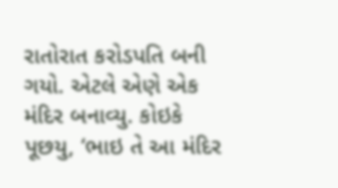રાતોરાત કરોડપતિ બની ગયો. એટલે એણે એક મંદિર બનાવ્યુ. કોઇકે પૂછયુ, ‘ભાઇ તે આ મંદિર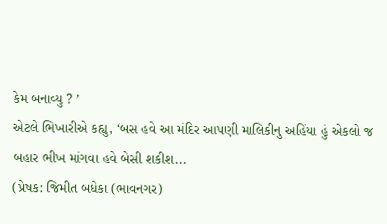કેમ બનાવ્યુ ? ’
એટલે ભિખારીએ કહ્યુ, ‘બસ હવે આ મંદિર આપણી માલિકીનુ અહિંયા હું એકલો જ
બહાર ભીખ માંગવા હવે બેસી શકીશ...
(પ્રેષક: જિમીત બધેકા (ભાવનગર)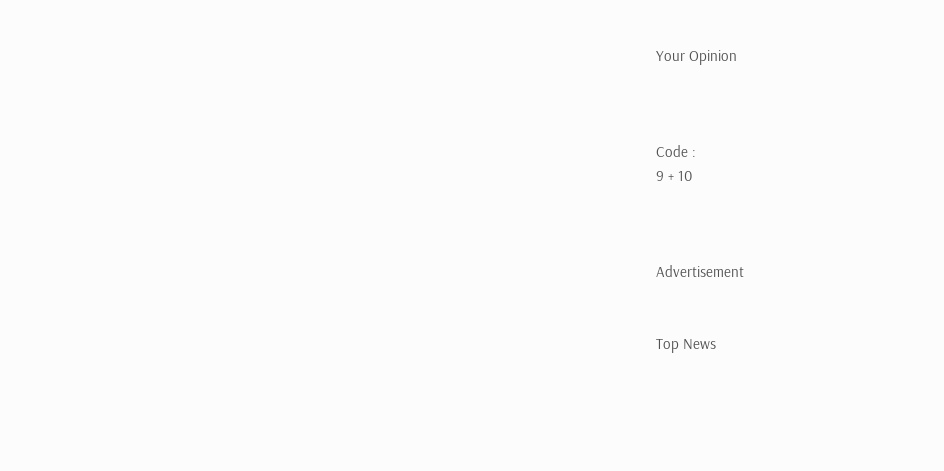Your Opinion



Code :
9 + 10



Advertisement


Top News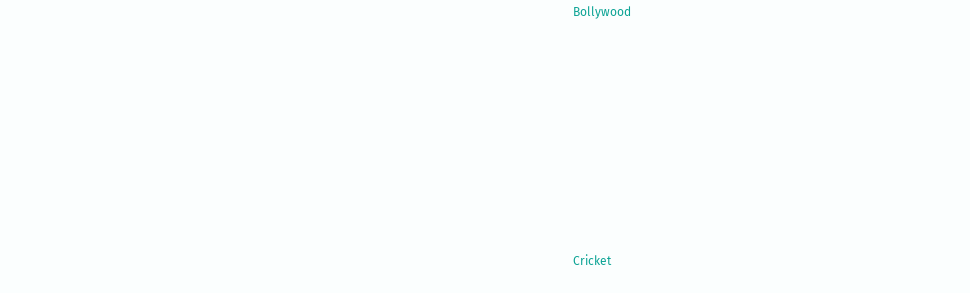Bollywood











Cricket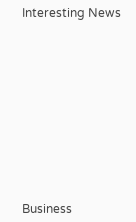Interesting News











Business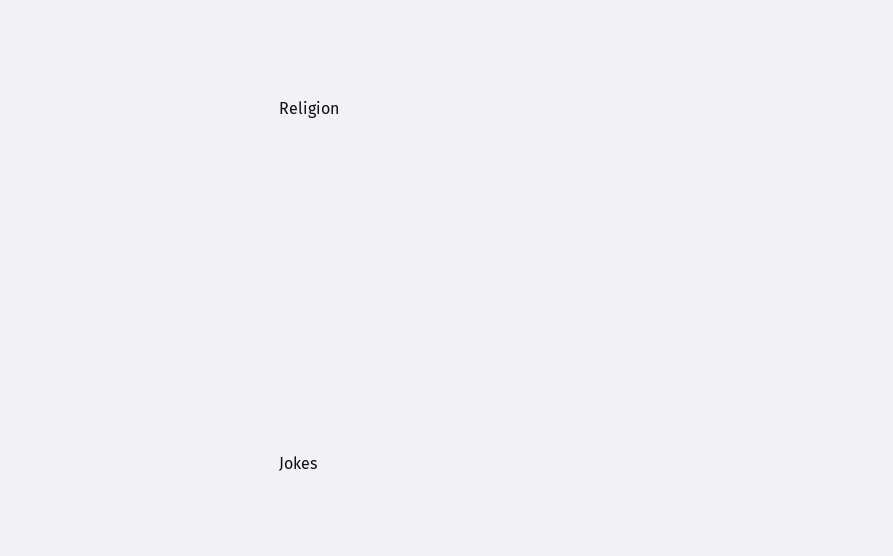Religion











Jokes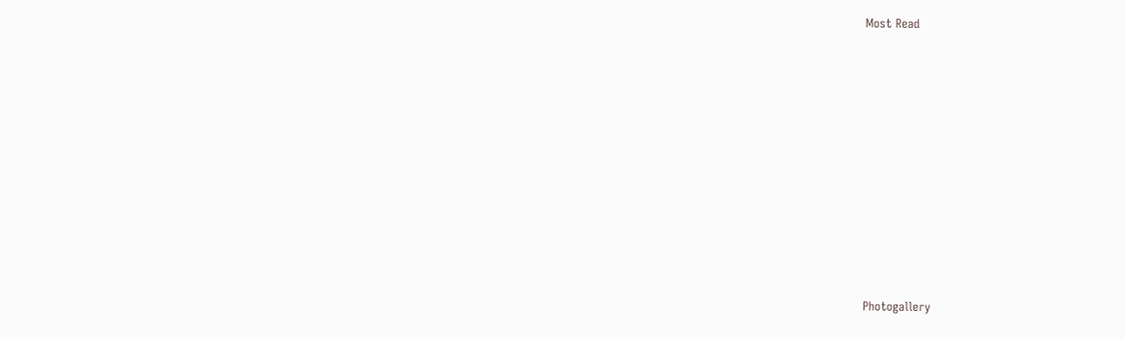Most Read











Photogallery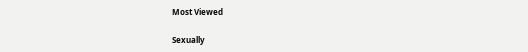Most Viewed

Sexually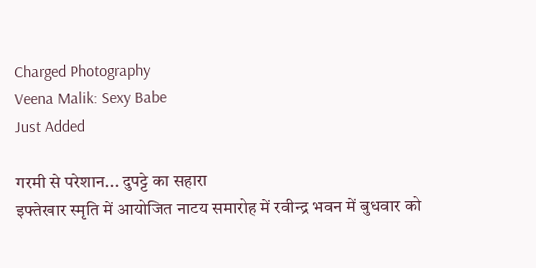Charged Photography
Veena Malik: Sexy Babe
Just Added

गरमी से परेशान... दुपट्टे का सहारा
इफ्तेखार स्मृति में आयोजित नाटय समारोह में रवीन्द्र भवन में बुधवार को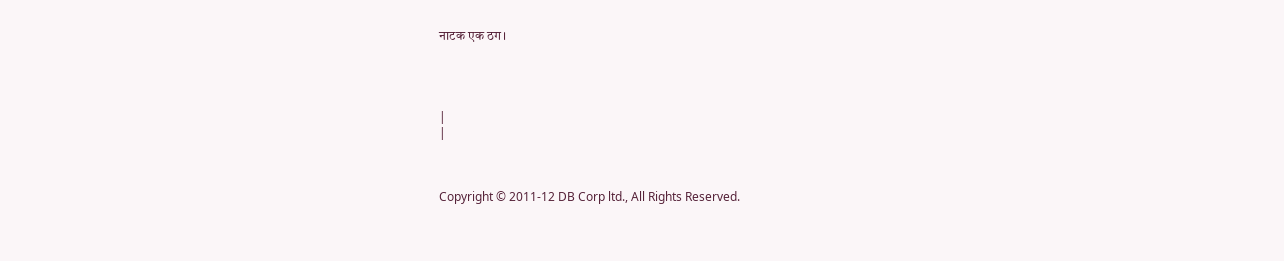नाटक एक ठग।




|
|



Copyright © 2011-12 DB Corp ltd., All Rights Reserved.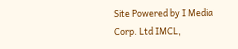Site Powered by I Media Corp. Ltd IMCL,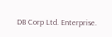DB Corp Ltd. Enterprise.